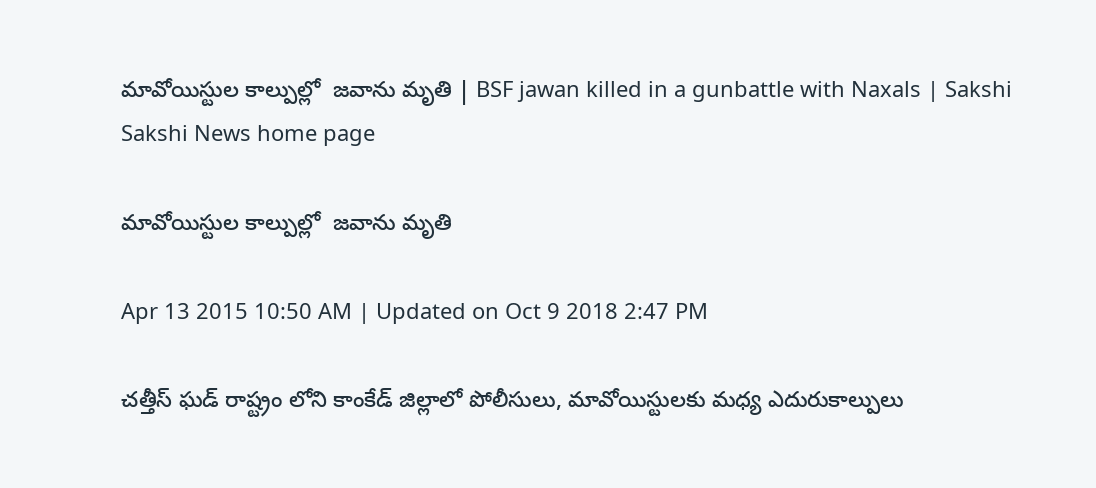మావోయిస్టుల కాల్పుల్లో  జవాను మృతి | BSF jawan killed in a gunbattle with Naxals | Sakshi
Sakshi News home page

మావోయిస్టుల కాల్పుల్లో  జవాను మృతి

Apr 13 2015 10:50 AM | Updated on Oct 9 2018 2:47 PM

చత్తీస్ ఘడ్ రాష్ట్రం లోని కాంకేడ్ జిల్లాలో పోలీసులు, మావోయిస్టులకు మధ్య ఎదురుకాల్పులు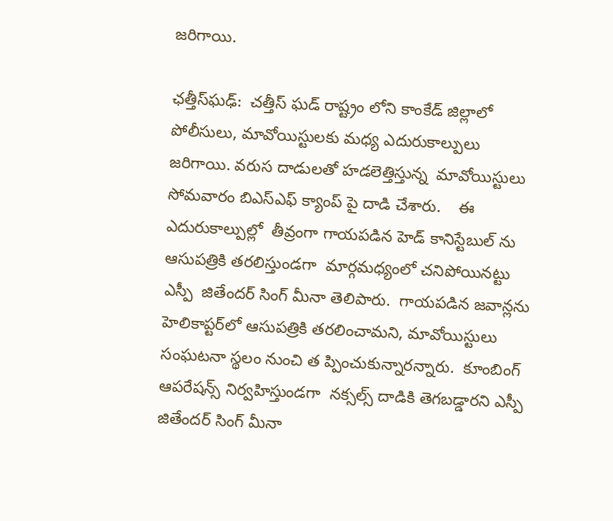జరిగాయి.

ఛత్తీస్‌ఘఢ్:  చత్తీస్ ఘడ్ రాష్ట్రం లోని కాంకేడ్ జిల్లాలో పోలీసులు, మావోయిస్టులకు మధ్య ఎదురుకాల్పులు జరిగాయి. వరుస దాడులతో హడలెత్తిస్తున్న  మావోయిస్టులు సోమవారం బిఎస్ఎఫ్ క్యాంప్ పై దాడి చేశారు.    ఈ ఎదురుకాల్పుల్లో  తీవ్రంగా గాయపడిన హెడ్ కానిస్టేబుల్ ను  ఆసుపత్రికి తరలిస్తుండగా  మార్గమధ్యంలో చనిపోయినట్టు ఎస్పీ  జితేందర్ సింగ్ మీనా తెలిపారు.  గాయపడిన జవాన్లను హెలికాప్టర్‌లో ఆసుపత్రికి తరలించామని, మావోయిస్టులు సంఘటనా స్థలం నుంచి త ప్పించుకున్నారన్నారు.  కూంబింగ్ ఆపరేషన్స్ నిర్వహిస్తుండగా  నక్సల్స్ దాడికి తెగబడ్డారని ఎస్పీ జితేందర్ సింగ్ మీనా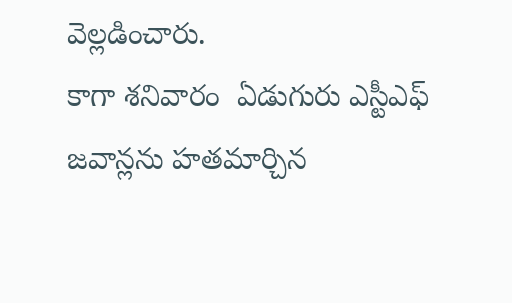వెల్లడించారు.
కాగా శనివారం  ఏడుగురు ఎస్టీఎఫ్ జవాన్లను హతమార్చిన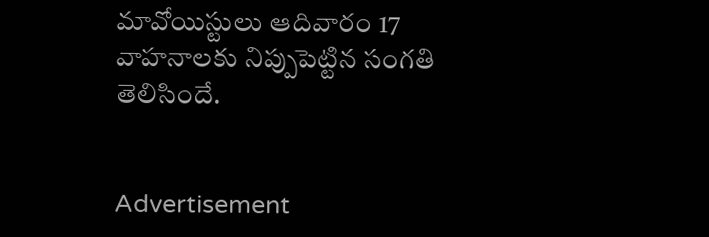మావోయిస్టులు ఆదివారం 17 వాహనాలకు నిప్పుపెట్టిన సంగతి తెలిసిందే.


Advertisement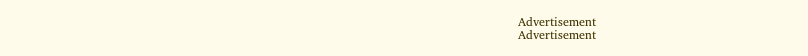Advertisement
Advertisement